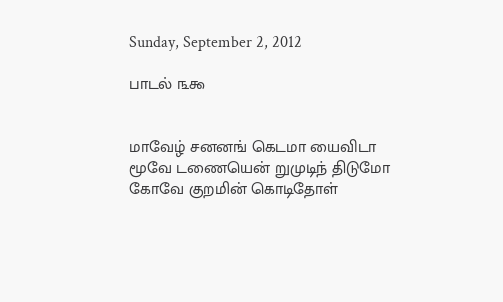Sunday, September 2, 2012

பாடல் ௩௯


மாவேழ் சனனங் கெடமா யைவிடா
மூவே டணையென் றுமுடிந் திடுமோ
கோவே குறமின் கொடிதோள்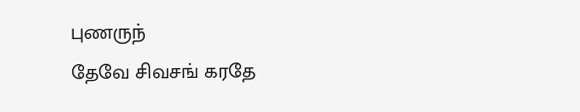புணருந்
தேவே சிவசங் கரதே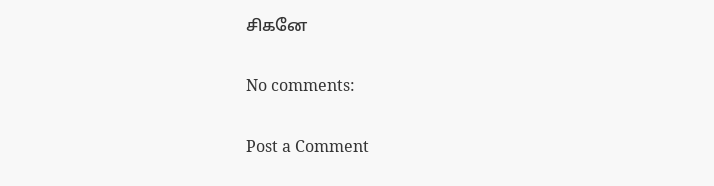சிகனே

No comments:

Post a Comment